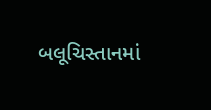બલૂચિસ્તાનમાં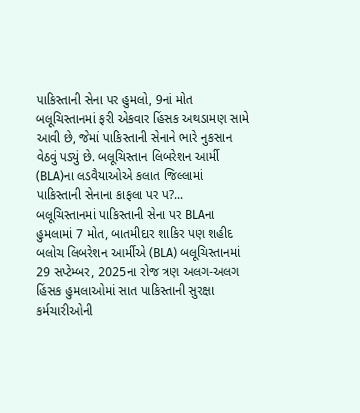પાકિસ્તાની સેના પર હુમલો, 9નાં મોત
બલૂચિસ્તાનમાં ફરી એકવાર હિંસક અથડામણ સામે આવી છે, જેમાં પાકિસ્તાની સેનાને ભારે નુકસાન વેઠવું પડ્યું છે. બલૂચિસ્તાન લિબરેશન આર્મી (BLA)ના લડવૈયાઓએ કલાત જિલ્લામાં પાકિસ્તાની સેનાના કાફલા પર પ?...
બલૂચિસ્તાનમાં પાકિસ્તાની સેના પર BLAના હુમલામાં 7 મોત, બાતમીદાર શાકિર પણ શહીદ
બલોચ લિબરેશન આર્મીએ (BLA) બલૂચિસ્તાનમાં 29 સપ્ટેમ્બર, 2025ના રોજ ત્રણ અલગ-અલગ હિંસક હુમલાઓમાં સાત પાકિસ્તાની સુરક્ષા કર્મચારીઓની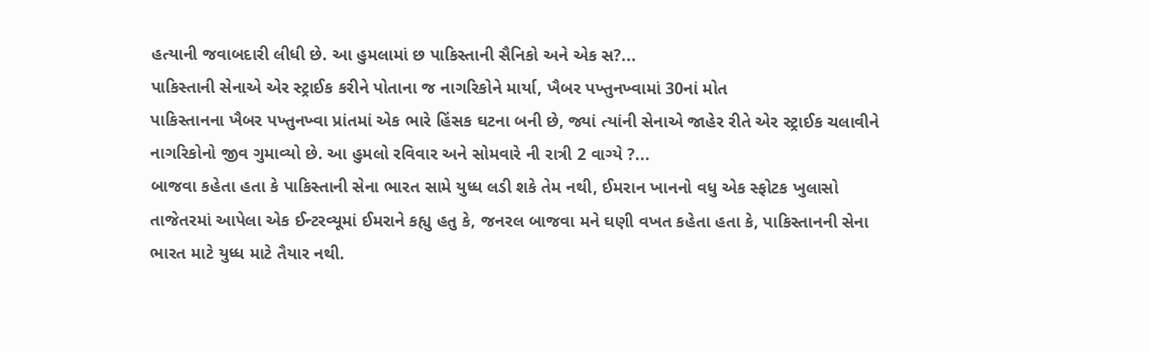હત્યાની જવાબદારી લીધી છે. આ હુમલામાં છ પાકિસ્તાની સૈનિકો અને એક સ?...
પાકિસ્તાની સેનાએ એર સ્ટ્રાઈક કરીને પોતાના જ નાગરિકોને માર્યા, ખૈબર પખ્તુનખ્વામાં 30નાં મોત
પાકિસ્તાનના ખૈબર પખ્તુનખ્વા પ્રાંતમાં એક ભારે હિંસક ઘટના બની છે, જ્યાં ત્યાંની સેનાએ જાહેર રીતે એર સ્ટ્રાઈક ચલાવીને નાગરિકોનો જીવ ગુમાવ્યો છે. આ હુમલો રવિવાર અને સોમવારે ની રાત્રી 2 વાગ્યે ?...
બાજવા કહેતા હતા કે પાકિસ્તાની સેના ભારત સામે યુધ્ધ લડી શકે તેમ નથી, ઈમરાન ખાનનો વધુ એક સ્ફોટક ખુલાસો
તાજેતરમાં આપેલા એક ઈન્ટરવ્યૂમાં ઈમરાને કહ્યુ હતુ કે, જનરલ બાજવા મને ઘણી વખત કહેતા હતા કે, પાકિસ્તાનની સેના ભારત માટે યુધ્ધ માટે તૈયાર નથી.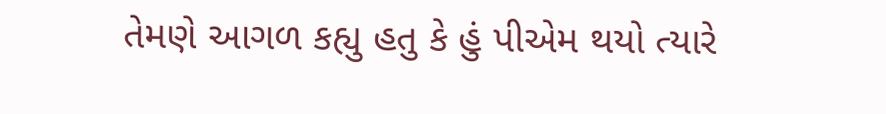તેમણે આગળ કહ્યુ હતુ કે હું પીએમ થયો ત્યારે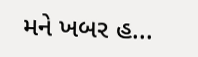મને ખબર હ...